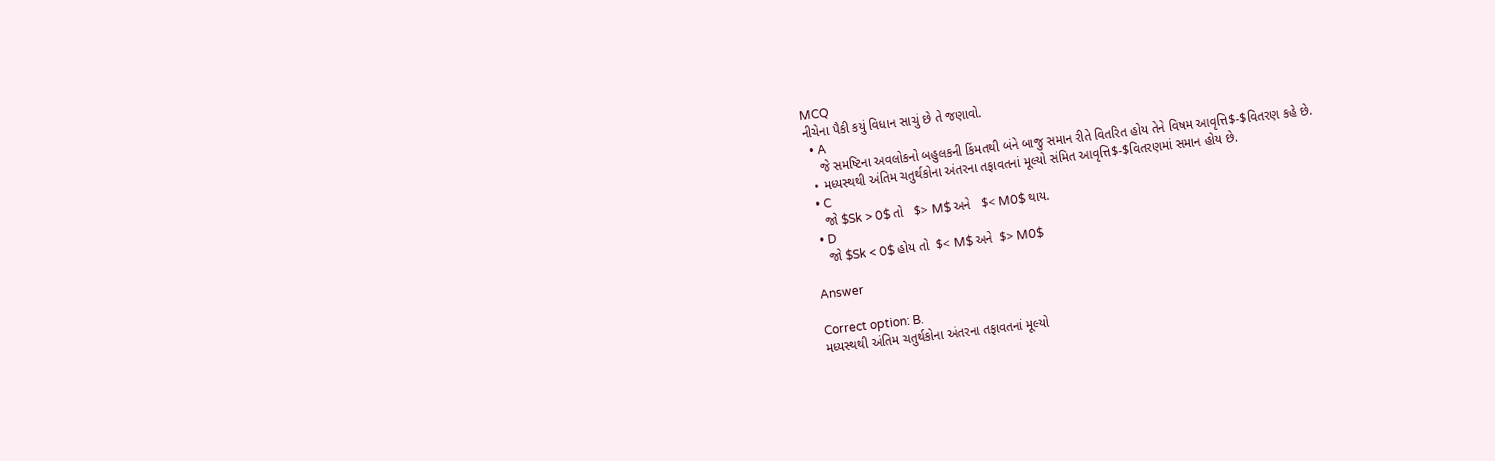MCQ
નીચેના પૈકી કયું વિધાન સાચું છે તે જણાવો.
  • A
    જે સમષ્ટિના અવલોકનો બહુલકની કિંમતથી બંને બાજુ સમાન રીતે વિતરિત હોય તેને વિષમ આવૃત્તિ$-$વિતરણ કહે છે.
  • મધ્યસ્થથી અંતિમ ચતુર્થકોના અંતરના તફાવતનાં મૂલ્યો સંમિત આવૃત્તિ$-$વિતરણમાં સમાન હોય છે.
  • C
    જો $Sk > 0$ તો   $> M$ અને   $< M0$ થાય.
  • D
    જો $Sk < 0$ હોય તો  $< M$ અને  $> M0$

Answer

Correct option: B.
મધ્યસ્થથી અંતિમ ચતુર્થકોના અંતરના તફાવતનાં મૂલ્યો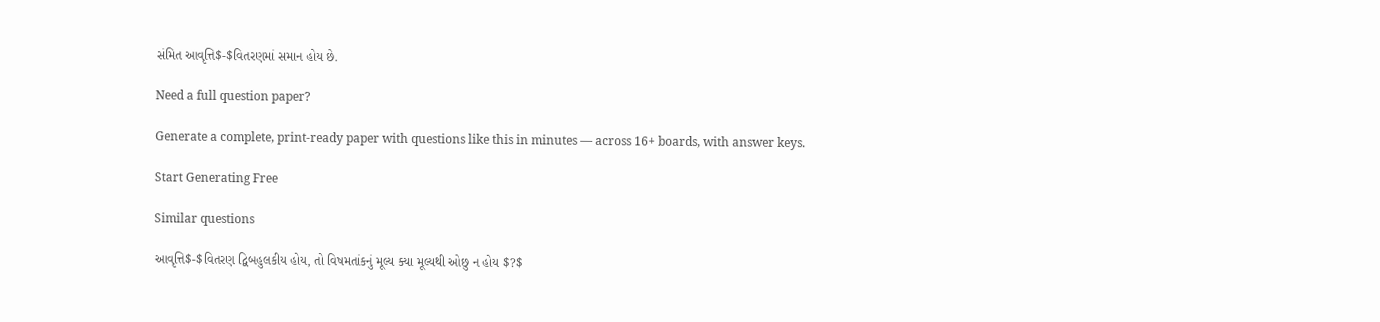સંમિત આવૃત્તિ$-$વિતરણમાં સમાન હોય છે.

Need a full question paper?

Generate a complete, print-ready paper with questions like this in minutes — across 16+ boards, with answer keys.

Start Generating Free

Similar questions

આવૃત્તિ$-$વિતરણ દ્વિબહુલકીય હોય, તો વિષમતાંકનું મૂલ્ય ક્યા મૂલ્યથી ઓછુ ન હોય $?$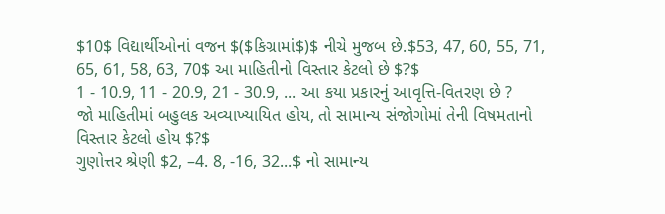$10$ વિદ્યાર્થીઓનાં વજન $($કિગ્રામાં$)$ નીચે મુજબ છે.$53, 47, 60, 55, 71, 65, 61, 58, 63, 70$ આ માહિતીનો વિસ્તાર કેટલો છે $?$
1 - 10.9, 11 - 20.9, 21 - 30.9, ... આ કયા પ્રકારનું આવૃત્તિ-વિતરણ છે ?
જો માહિતીમાં બહુલક અવ્યાખ્યાયિત હોય, તો સામાન્ય સંજોગોમાં તેની વિષમતાનો વિસ્તાર કેટલો હોય $?$
ગુણોત્તર શ્રેણી $2, –4. 8, -16, 32...$ નો સામાન્ય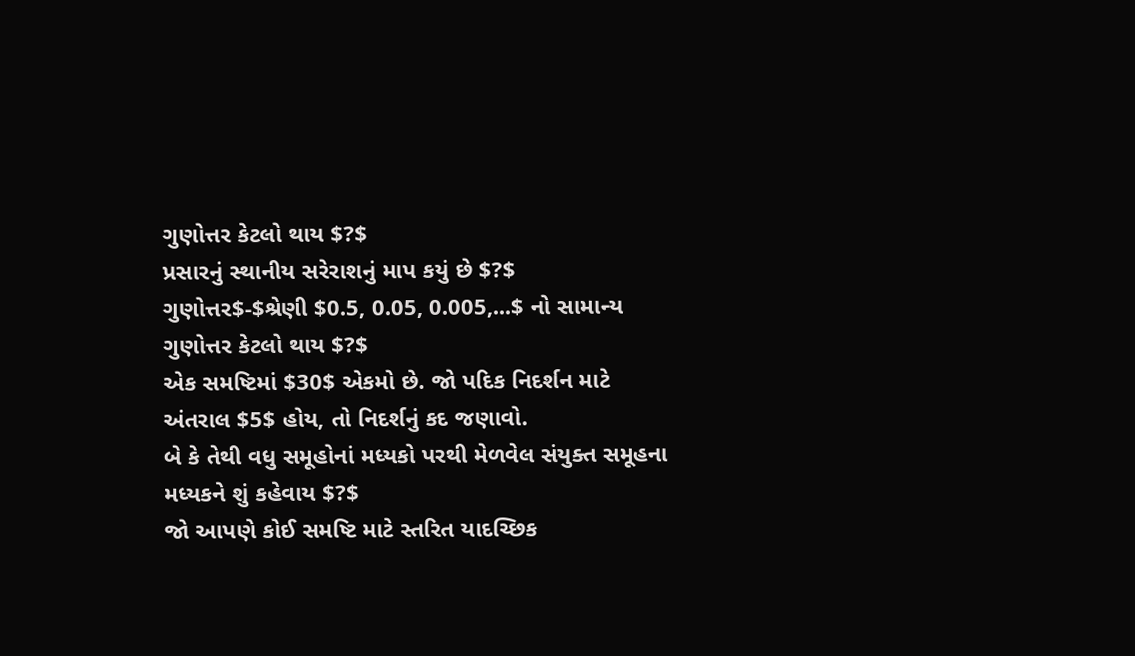ગુણોત્તર કેટલો થાય $?$
પ્રસારનું સ્થાનીય સરેરાશનું માપ કયું છે $?$
ગુણોત્તર$-$શ્રેણી $0.5, 0.05, 0.005,...$ નો સામાન્ય ગુણોત્તર કેટલો થાય $?$
એક સમષ્ટિમાં $30$ એકમો છે. જો પદિક નિદર્શન માટે અંતરાલ $5$ હોય, તો નિદર્શનું કદ જણાવો.
બે કે તેથી વધુ સમૂહોનાં મધ્યકો પરથી મેળવેલ સંયુક્ત સમૂહના મધ્યકને શું કહેવાય $?$
જો આપણે કોઈ સમષ્ટિ માટે સ્તરિત યાદચ્છિક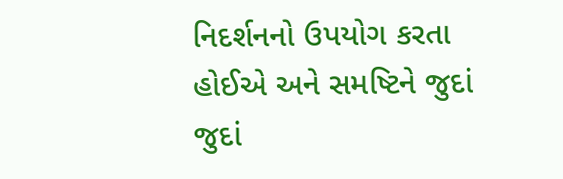નિદર્શનનો ઉપયોગ કરતા હોઈએ અને સમષ્ટિને જુદાં જુદાં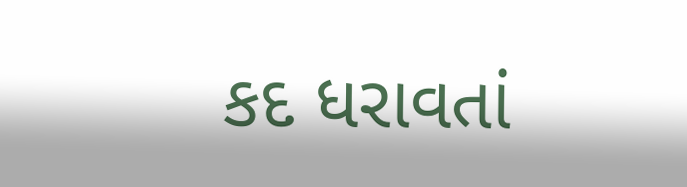કદ ધરાવતાં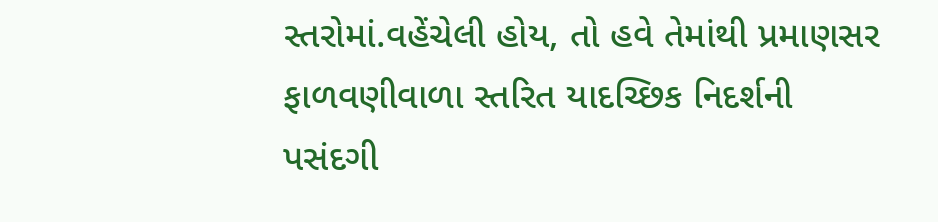સ્તરોમાં.વહેંચેલી હોય, તો હવે તેમાંથી પ્રમાણસર ફાળવણીવાળા સ્તરિત યાદચ્છિક નિદર્શની પસંદગી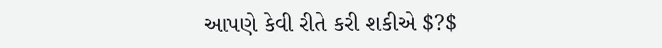આપણે કેવી રીતે કરી શકીએ $?$